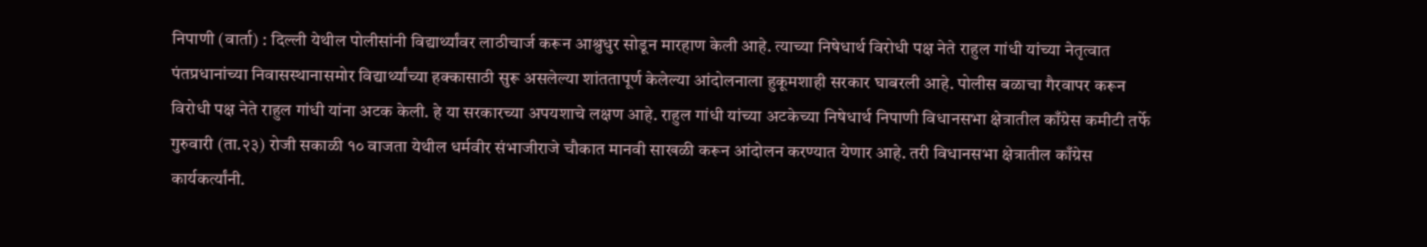निपाणी (वार्ता) : दिल्ली येथील पोलीसांनी विद्यार्थ्यांवर लाठीचार्ज करून आश्रुधुर सोडून मारहाण केली आहे. त्याच्या निषेधार्थ विरोधी पक्ष नेते राहुल गांधी यांच्या नेतृत्वात पंतप्रधानांच्या निवासस्थानासमोर विद्यार्थ्यांच्या हक्कासाठी सुरू असलेल्या शांततापूर्ण केलेल्या आंदोलनाला हुकूमशाही सरकार घाबरली आहे. पोलीस बळाचा गैरवापर करून विरोधी पक्ष नेते राहुल गांधी यांना अटक केली. हे या सरकारच्या अपयशाचे लक्षण आहे. राहुल गांधी यांच्या अटकेच्या निषेधार्थ निपाणी विधानसभा क्षेत्रातील काँग्रेस कमीटी तर्फे गुरुवारी (ता.२३) रोजी सकाळी १० वाजता येथील धर्मवीर संभाजीराजे चौकात मानवी साखळी करून आंदोलन करण्यात येणार आहे. तरी विधानसभा क्षेत्रातील काँग्रेस कार्यकर्त्यांनी.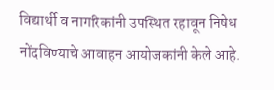विद्यार्थी व नागरिकांनी उपस्थित रहावून निषेध नोंदविण्याचे आवाहन आयोजकांनी केले आहे.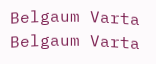Belgaum Varta Belgaum Varta